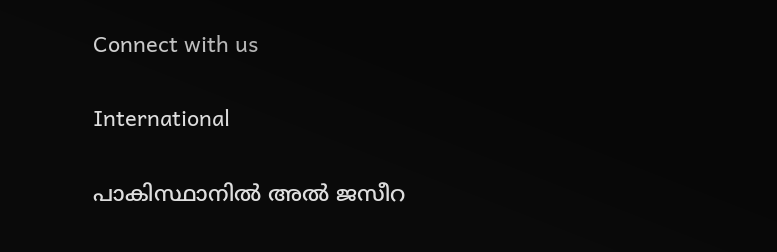Connect with us

International

പാകിസ്ഥാനിൽ അൽ ജസീറ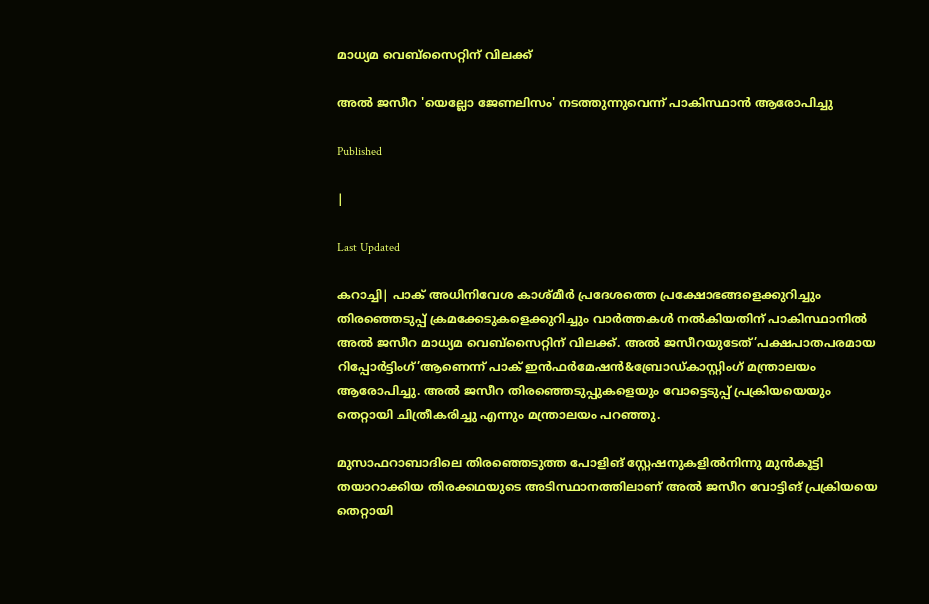മാധ്യമ വെബ്സൈറ്റിന് വിലക്ക്

അല്‍ ജസീറ 'യെല്ലോ ജേണലിസം' നടത്തുന്നുവെന്ന് പാകിസ്ഥാന്‍ ആരോപിച്ചു

Published

|

Last Updated

കറാച്ചി| പാക് അധിനിവേശ കാശ്മീര്‍ പ്രദേശത്തെ പ്രക്ഷോഭങ്ങളെക്കുറിച്ചും തിരഞ്ഞെടുപ്പ് ക്രമക്കേടുകളെക്കുറിച്ചും വാര്‍ത്തകള്‍ നല്‍കിയതിന് പാകിസ്ഥാനില്‍ അല്‍ ജസീറ മാധ്യമ വെബ്സൈറ്റിന് വിലക്ക്. അല്‍ ജസീറയുടേത്’പക്ഷപാതപരമായ റിപ്പോര്‍ട്ടിംഗ്’ആണെന്ന് പാക് ഇന്‍ഫര്‍മേഷന്‍&ബ്രോഡ്കാസ്റ്റിംഗ് മന്ത്രാലയം ആരോപിച്ചു. അല്‍ ജസീറ തിരഞ്ഞെടുപ്പുകളെയും വോട്ടെടുപ്പ് പ്രക്രിയയെയും തെറ്റായി ചിത്രീകരിച്ചു എന്നും മന്ത്രാലയം പറഞ്ഞു.

മുസാഫറാബാദിലെ തിരഞ്ഞെടുത്ത പോളിങ് സ്റ്റേഷനുകളില്‍നിന്നു മുന്‍കൂട്ടി തയാറാക്കിയ തിരക്കഥയുടെ അടിസ്ഥാനത്തിലാണ് അല്‍ ജസീറ വോട്ടിങ് പ്രക്രിയയെ തെറ്റായി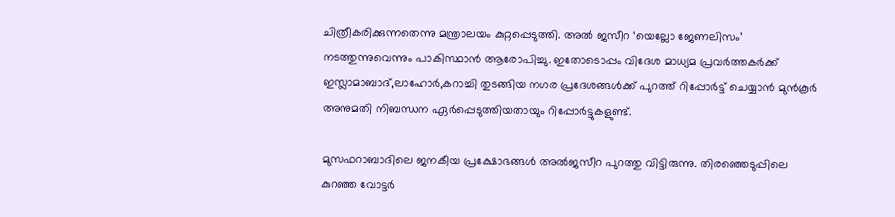ചിത്രീകരിക്കുന്നതെന്നു മന്ത്രാലയം കുറ്റപ്പെടുത്തി. അല്‍ ജസീറ ‘യെല്ലോ ജേണലിസം’ നടത്തുന്നുവെന്നും പാകിസ്ഥാന്‍ ആരോപിച്ചു. ഇതോടൊപ്പം വിദേശ മാധ്യമ പ്രവര്‍ത്തകര്‍ക്ക് ഇസ്ലാമാബാദ്,ലാഹോര്‍,കറാച്ചി തുടങ്ങിയ നഗര പ്രദേശങ്ങള്‍ക്ക് പുറത്ത് റിപ്പോര്‍ട്ട് ചെയ്യാന്‍ മുന്‍കൂര്‍ അനുമതി നിബന്ധന ഏര്‍പ്പെടുത്തിയതായും റിപ്പോര്‍ട്ടുകളുണ്ട്.

മുസഫറാബാദിലെ ജനകീയ പ്രക്ഷോഭങ്ങള്‍ അല്‍ജസീറ പുറത്തു വിട്ടിരുന്നു. തിരഞ്ഞെടുപ്പിലെ കുറഞ്ഞ വോട്ടര്‍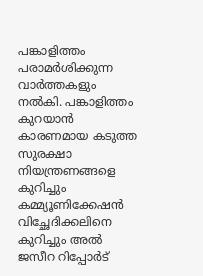പങ്കാളിത്തം പരാമര്‍ശിക്കുന്ന വാര്‍ത്തകളും നല്‍കി. പങ്കാളിത്തം കുറയാന്‍ കാരണമായ കടുത്ത സുരക്ഷാ നിയന്ത്രണങ്ങളെ കുറിച്ചും കമ്മ്യൂണിക്കേഷന്‍ വിച്ഛേദിക്കലിനെ കുറിച്ചും അല്‍ ജസീറ റിപ്പോര്‍ട്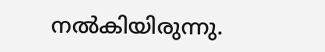നല്‍കിയിരുന്നു.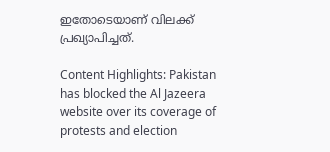ഇതോടെയാണ് വിലക്ക് പ്രഖ്യാപിച്ചത്.

Content Highlights: Pakistan has blocked the Al Jazeera website over its coverage of protests and election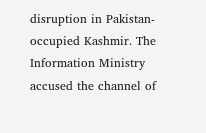disruption in Pakistan-occupied Kashmir. The Information Ministry accused the channel of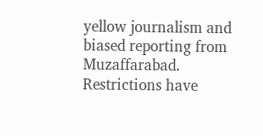yellow journalism and biased reporting from Muzaffarabad. Restrictions have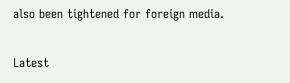also been tightened for foreign media.

Latest